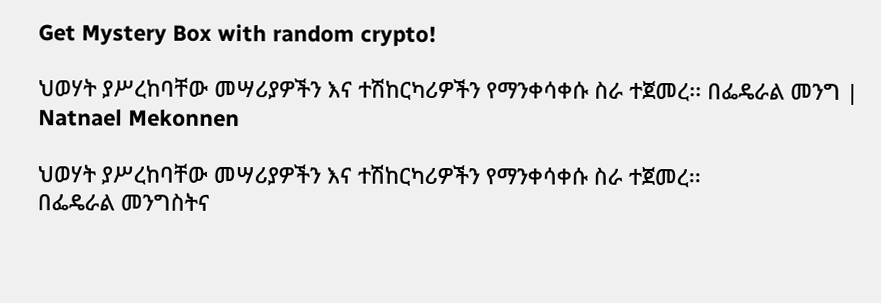Get Mystery Box with random crypto!

ህወሃት ያሥረከባቸው መሣሪያዎችን እና ተሽከርካሪዎችን የማንቀሳቀሱ ስራ ተጀመረ፡፡ በፌዴራል መንግ | Natnael Mekonnen

ህወሃት ያሥረከባቸው መሣሪያዎችን እና ተሽከርካሪዎችን የማንቀሳቀሱ ስራ ተጀመረ፡፡
በፌዴራል መንግስትና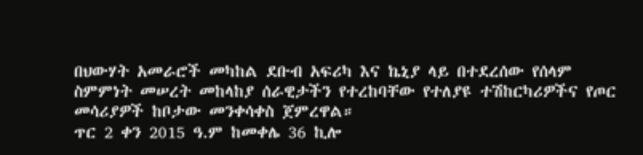በህውሃት አመራሮች መካከል ደቡብ አፍሪካ እና ኬኒያ ላይ በተደረሰው የሰላም ስምምነት መሠረት መከላከያ ሰራዊታችን የተረከባቸው የተለያዩ ተሽከርካሪዎችና የጦር መሳሪያዎች ከቦታው መንቀሳቀስ ጀምረዋል።
ጥር 2 ቀን 2015 ዓ.ም ከመቀሌ 36 ኪሎ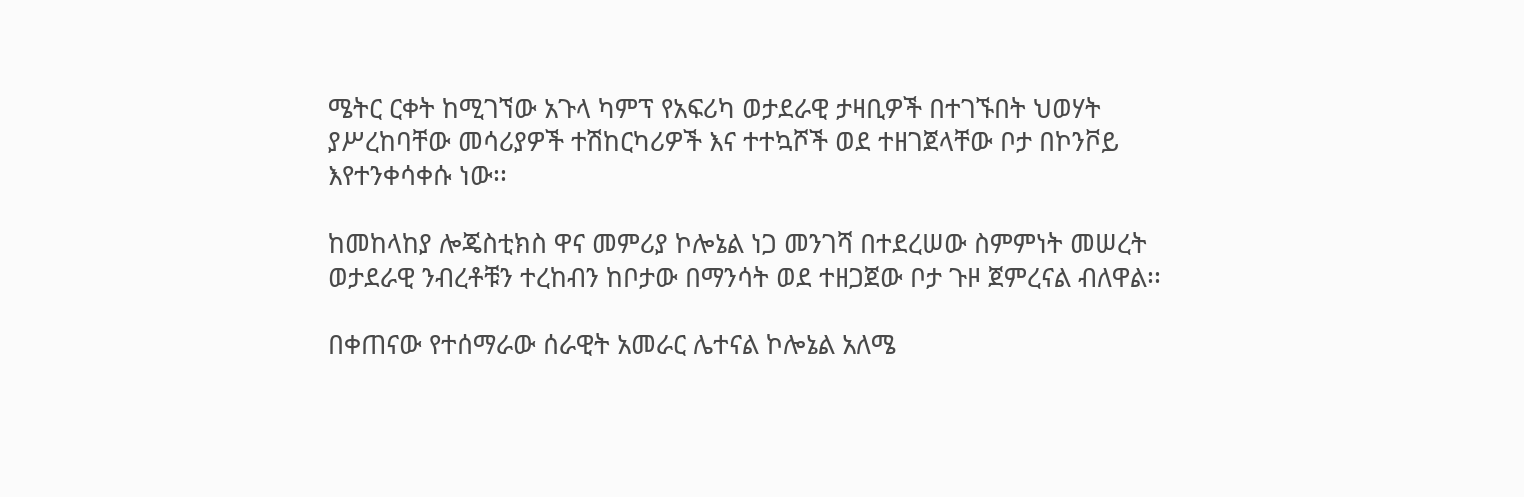ሜትር ርቀት ከሚገኘው አጉላ ካምፕ የአፍሪካ ወታደራዊ ታዛቢዎች በተገኙበት ህወሃት ያሥረከባቸው መሳሪያዎች ተሽከርካሪዎች እና ተተኳሾች ወደ ተዘገጀላቸው ቦታ በኮንቮይ እየተንቀሳቀሱ ነው፡፡

ከመከላከያ ሎጄስቲክስ ዋና መምሪያ ኮሎኔል ነጋ መንገሻ በተደረሠው ስምምነት መሠረት ወታደራዊ ንብረቶቹን ተረከብን ከቦታው በማንሳት ወደ ተዘጋጀው ቦታ ጉዞ ጀምረናል ብለዋል፡፡

በቀጠናው የተሰማራው ሰራዊት አመራር ሌተናል ኮሎኔል አለሜ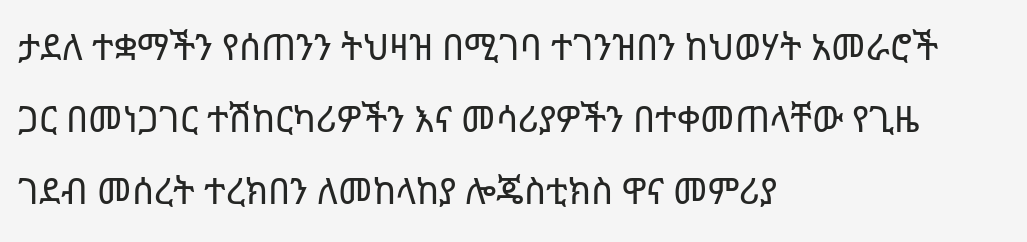ታደለ ተቋማችን የሰጠንን ትህዛዝ በሚገባ ተገንዝበን ከህወሃት አመራሮች ጋር በመነጋገር ተሽከርካሪዎችን እና መሳሪያዎችን በተቀመጠላቸው የጊዜ ገደብ መሰረት ተረክበን ለመከላከያ ሎጄስቲክስ ዋና መምሪያ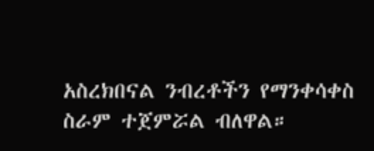አስረክበናል ንብረቶችን የማንቀሳቀስ ስራም ተጀምሯል ብለዋል።